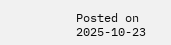Posted on 2025-10-23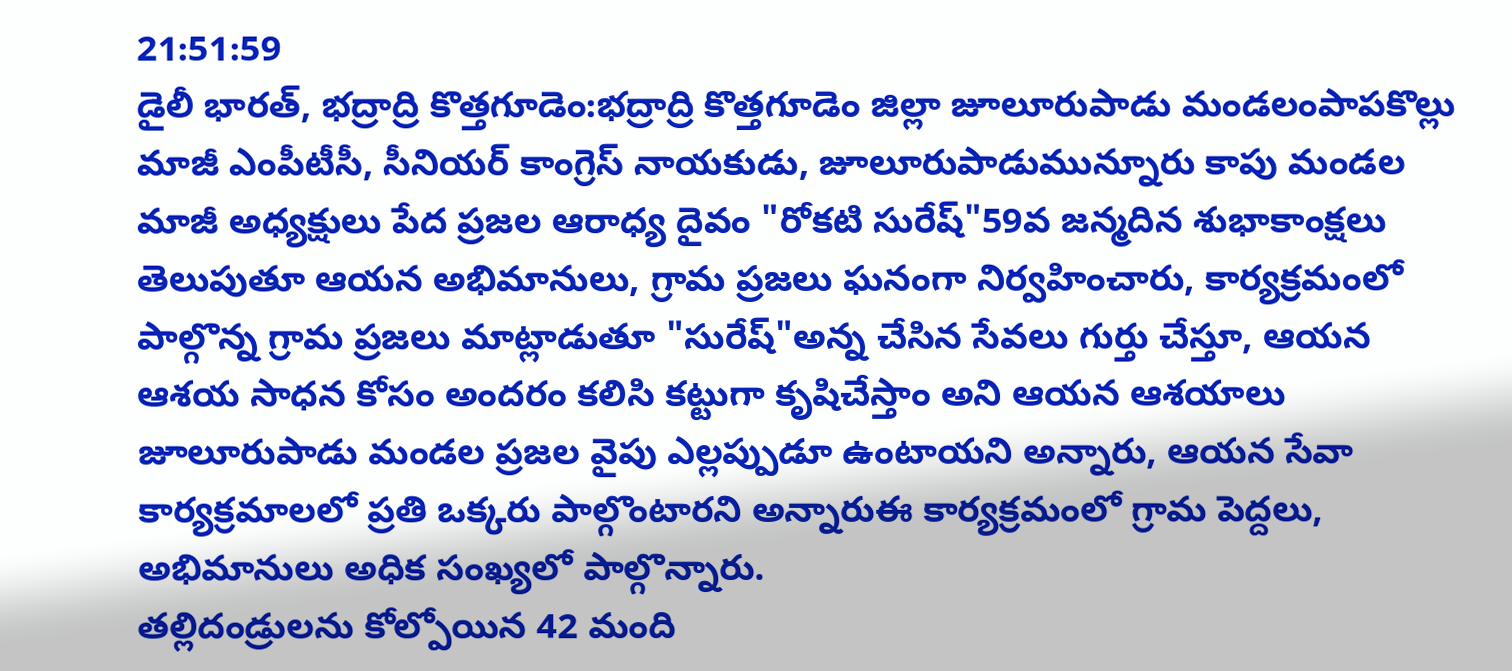21:51:59
డైలీ భారత్, భద్రాద్రి కొత్తగూడెం:భద్రాద్రి కొత్తగూడెం జిల్లా జూలూరుపాడు మండలంపాపకొల్లు మాజీ ఎంపీటీసీ, సీనియర్ కాంగ్రెస్ నాయకుడు, జూలూరుపాడుమున్నూరు కాపు మండల మాజీ అధ్యక్షులు పేద ప్రజల ఆరాధ్య దైవం "రోకటి సురేష్"59వ జన్మదిన శుభాకాంక్షలు తెలుపుతూ ఆయన అభిమానులు, గ్రామ ప్రజలు ఘనంగా నిర్వహించారు, కార్యక్రమంలో పాల్గొన్న గ్రామ ప్రజలు మాట్లాడుతూ "సురేష్"అన్న చేసిన సేవలు గుర్తు చేస్తూ, ఆయన ఆశయ సాధన కోసం అందరం కలిసి కట్టుగా కృషిచేస్తాం అని ఆయన ఆశయాలు జూలూరుపాడు మండల ప్రజల వైపు ఎల్లప్పుడూ ఉంటాయని అన్నారు, ఆయన సేవా కార్యక్రమాలలో ప్రతి ఒక్కరు పాల్గొంటారని అన్నారుఈ కార్యక్రమంలో గ్రామ పెద్దలు, అభిమానులు అధిక సంఖ్యలో పాల్గొన్నారు.
తల్లిదండ్రులను కోల్పోయిన 42 మంది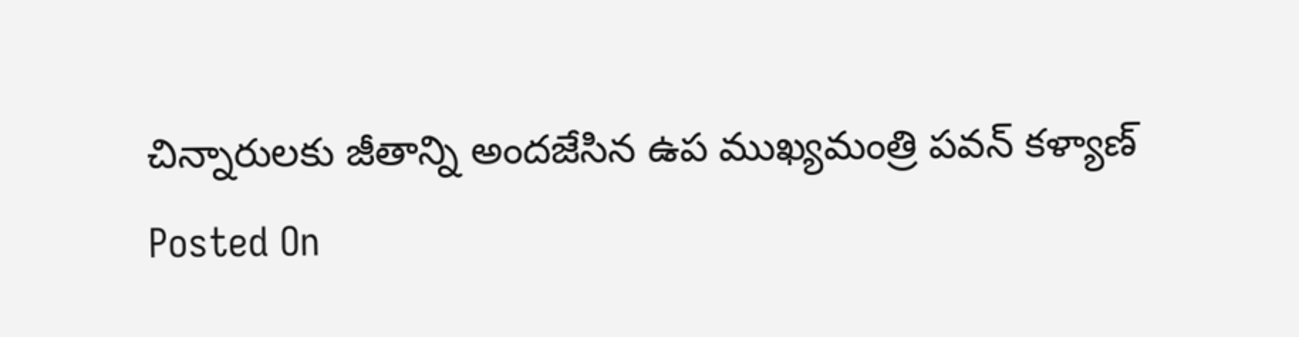చిన్నారులకు జీతాన్ని అందజేసిన ఉప ముఖ్యమంత్రి పవన్ కళ్యాణ్
Posted On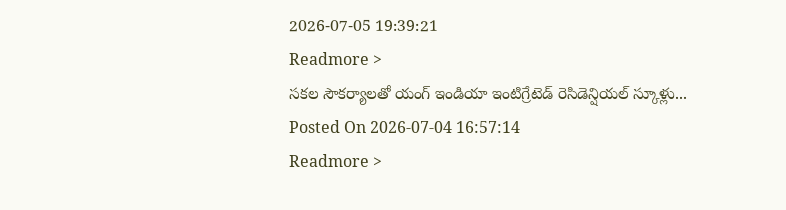2026-07-05 19:39:21
Readmore >
సకల సౌకర్యాలతో యంగ్ ఇండియా ఇంటిగ్రేటెడ్ రెసిడెన్షియల్ స్కూళ్లు...
Posted On 2026-07-04 16:57:14
Readmore >